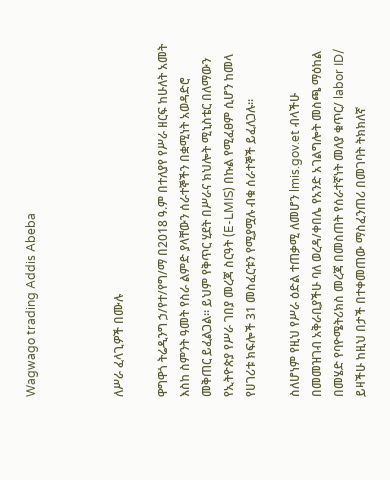Wagwago trading Addis Abeba



ለሥራ ፈላጊዎች በሙሉ

ዋግዋጎ ትሬዲንግ ኃ/የተ/የግ/ማ በ2018 ዓ.ም በተለያየ የሥራ ዘርፍ ከሁለት አመት እስከ ስምንት ዓመት የስራ ልምድ ያላቸውን ሰራተኞችን በቋሚነት አወዳድሮ መቅጠር ይፈልጋል። ይህም የቅጥር ሂደት በሥራና ክህሎት ሚኒስቴር በለማውን የኢትዮጵያ የሥራ ገበያ መረጃ ስርዓት (E-LMIS) በኩል የሚፈፀም ሲሆን ከመላ የሀገሪቱ ክፍሎች 31 መስፈርቱን የሚያሟሉ ብቁ ሰራተኞች ይፈለጋሉ።

ስለሆነም የዚህ የሥራ ዕድል ተጠቃሚ ለመሆን lmis.gov.et ብላችሁ በመመዝገብ አቅራቢያችሁ ባለ ወረዳ/ቀበሌ የአንድ አገልግሎት መስጫ ማዕከል በመሄድ የባዮሜትሪክስ መረጃ በመስጠት የሰራተኛነት መለያ ቁጥር/ labor ID/ ይዛችሁ ከዚህ በታች በተቀመጠው ማስፈንጠሪ በመገባት ትክክለኛ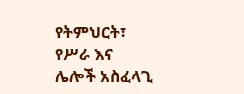የትምህርት፣ የሥራ እና ሌሎች አስፈላጊ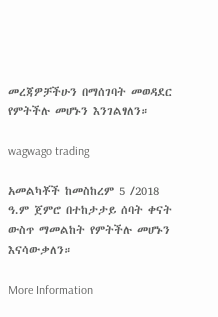መረጃዎቻችሁን በማሰገባት መወዳደር የምትችሉ መሆኑን እንገልፃለን።

wagwago trading

አመልካቾች ከመስከረም 5 /2018 ዓ.ም ጀምሮ በተከታታይ ሰባት ቀናት ውስጥ ማመልከት የምትችሉ መሆኑን እናሳውቃለን።

More Information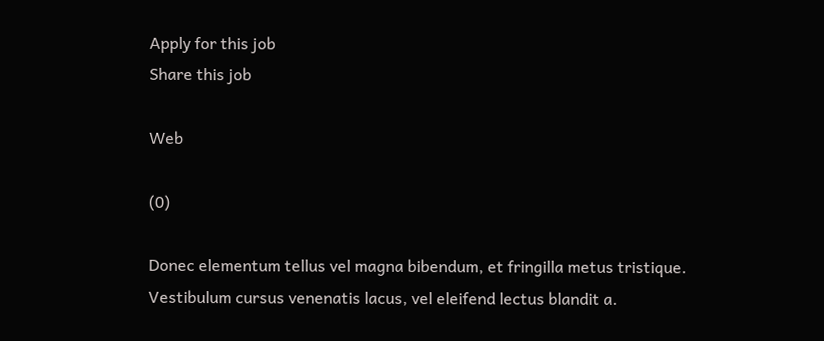Apply for this job
Share this job

Web

(0)

Donec elementum tellus vel magna bibendum, et fringilla metus tristique. Vestibulum cursus venenatis lacus, vel eleifend lectus blandit a.